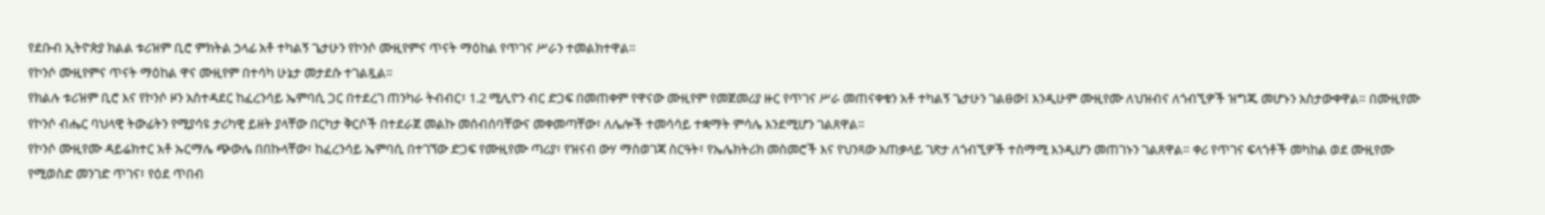የደቡብ ኢትዮጵያ ክልል ቱሪዝም ቢሮ ምክትል ኃላፊ አቶ ተካልኝ ጌታሁን የኮንሶ ሙዚየምና ጥናት ማዕከል የጥገና ሥራን ተመልክተዋል።
የኮንሶ ሙዚየምና ጥናት ማዕከል ዋና ሙዚየም በተሳካ ሁኔታ መታደሱ ተገልጿል።
የክልሉ ቱሪዝም ቢሮ እና የኮንሶ ዞን አስተዳደር ከፈረንሳይ ኤምባሲ ጋር በተደረገ ጠንካራ ትብብር፣ 1.2 ሚሊዮን ብር ድጋፍ በመጠቀም የዋናው ሙዚየም የመጀመሪያ ዙር የጥገና ሥራ መጠናቀቁን አቶ ተካልኝ ጌታሁን ገልፀው፤ እንዲሁም ሙዚየሙ ለህዝብና ለጎብኚዎች ዝግጁ መሆኑን አስታውቀዋል። በሙዚየሙ የኮንሶ ብሔር ባህላዊ ትውፊትን የሚያሳዩ ታሪካዊ ይዘት ያላቸው በርካታ ቅርሶች በተደራጀ መልኩ መሰብሰባቸውና መቀመጣቸው፣ ለሌሎች ተመሳሳይ ተቋማት ምሳሌ እንደሚሆን ገልጸዋል።
የኮንሶ ሙዚየሙ ዳይሬክተር አቶ ኡርማሌ ጭውሌ በበኩላቸው፣ ከፈረንሳይ ኤምባሲ በተገኘው ድጋፍ የሙዚየሙ ጣሪያ፣ የዝናብ ውሃ ማስወገጃ ስርዓት፣ የኤሌክትሪክ መስመሮች እና የህንጻው አጠቃላይ ገጽታ ለጎብኚዎች ተስማሚ እንዲሆን መጠገኑን ገልጸዋል። ቀሪ የጥገና ፍላጎቶች መካከል ወደ ሙዚየሙ የሚወስድ መንገድ ጥገና፣ የዕደ ጥበብ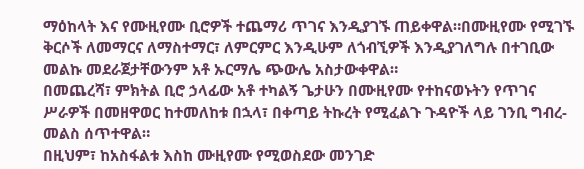ማዕከላት እና የሙዚየሙ ቢሮዎች ተጨማሪ ጥገና እንዲያገኙ ጠይቀዋል።በሙዚየሙ የሚገኙ ቅርሶች ለመማርና ለማስተማር፣ ለምርምር እንዲሁም ለጎብኚዎች እንዲያገለግሉ በተገቢው መልኩ መደራጀታቸውንም አቶ ኡርማሌ ጭውሌ አስታውቀዋል።
በመጨረሻ፣ ምክትል ቢሮ ኃላፊው አቶ ተካልኝ ጌታሁን በሙዚየሙ የተከናወኑትን የጥገና ሥራዎች በመዘዋወር ከተመለከቱ በኋላ፣ በቀጣይ ትኩረት የሚፈልጉ ጉዳዮች ላይ ገንቢ ግብረ-መልስ ሰጥተዋል።
በዚህም፣ ከአስፋልቱ እስከ ሙዚየሙ የሚወስደው መንገድ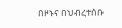በዞኑና በህብረተሰቡ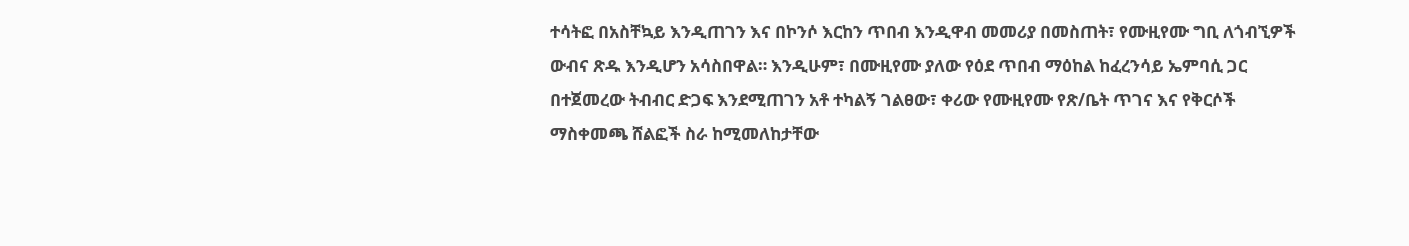ተሳትፎ በአስቸኳይ እንዲጠገን እና በኮንሶ እርከን ጥበብ እንዲዋብ መመሪያ በመስጠት፣ የሙዚየሙ ግቢ ለጎብኚዎች ውብና ጽዱ እንዲሆን አሳስበዋል። እንዲሁም፣ በሙዚየሙ ያለው የዕደ ጥበብ ማዕከል ከፈረንሳይ ኤምባሲ ጋር በተጀመረው ትብብር ድጋፍ እንደሚጠገን አቶ ተካልኝ ገልፀው፣ ቀሪው የሙዚየሙ የጽ/ቤት ጥገና እና የቅርሶች ማስቀመጫ ሸልፎች ስራ ከሚመለከታቸው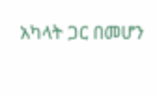አካላት ጋር በመሆን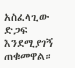አስፈላጊው ድጋፍ እንደሚያገኝ ጠቁመዋል።